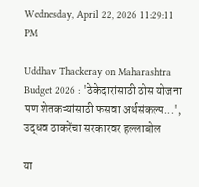Wednesday, April 22, 2026 11:29:11 PM

Uddhav Thackeray on Maharashtra Budget 2026 : 'ठेकेदारांसाठी ठोस योजना पण शेतकऱ्यांसाठी फसवा अर्थसंकल्प...', उद्धव ठाकरेंचा सरकारवर हल्लाबोल

या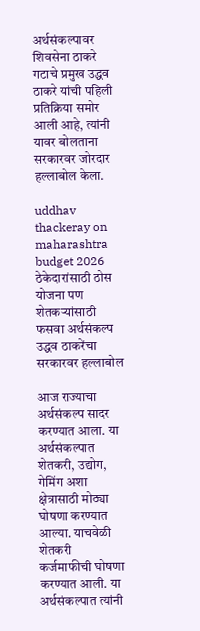अर्थसंकल्पावर  शिवसेना ठाकरे गटाचे प्रमुख उद्धव ठाकरे यांची पहिली प्रतिक्रिया समोर आली आहे, त्यांनी यावर बोलताना सरकारवर जोरदार हल्लाबोल केला.

uddhav thackeray on maharashtra budget 2026  ठेकेदारांसाठी ठोस योजना पण शेतकऱ्यांसाठी फसवा अर्थसंकल्प उद्धव ठाकरेंचा सरकारवर हल्लाबोल

आज राज्याचा अर्थसंकल्प सादर करण्यात आला. या अर्थसंकल्पात शेतकरी, उद्योग, गेमिंग अशा क्षेत्रासाठी मोठ्या घोषणा करण्यात आल्या. याचवेळी शेतकरी कर्जमाफीची घोषणा करण्यात आली. या अर्थसंकल्पात त्यांनी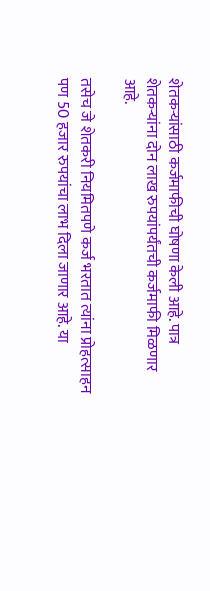शेतकऱ्यांसाठी कर्जमाफीची घोषणा केली आहे. पात्र शेतकऱ्यांना दोन लाख रुपयांपर्यंतची कर्जमाफी मिळणार आहे.

तसेच जे शेतकरी नियमितपणे कर्ज भरतात त्यांना प्रोहत्साहन पण 50 हजार रुपयांचा लाभ दिला जाणार आहे. या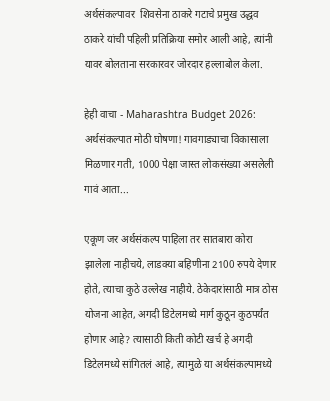अर्थसंकल्पावर  शिवसेना ठाकरे गटाचे प्रमुख उद्धव ठाकरे यांची पहिली प्रतिक्रिया समोर आली आहे, त्यांनी यावर बोलताना सरकारवर जोरदार हल्लाबोल केला.

हेही वाचा - Maharashtra Budget 2026: अर्थसंकल्पात मोठी घोषणा! गावगाड्याचा विकासाला मिळणार गती, 1000 पेक्षा जास्त लोकसंख्या असलेली गावं आता...

एकूण जर अर्थसंकल्प पाहिला तर सातबारा कोरा झालेला नाहीचये, लाडक्या बहिणीना 2100 रुपये देणार होते, त्याचा कुठे उल्लेख नाहीये. ठेकेदारांसाठी मात्र ठोस योजना आहेत, अगदी डिटेलमध्ये मार्ग कुठून कुठपर्यंत होणार आहे? त्यासाठी किती कोटी खर्च हे अगदी डिटेलमध्ये सांगितलं आहे, त्यामुळे या अर्थसंकल्पामध्ये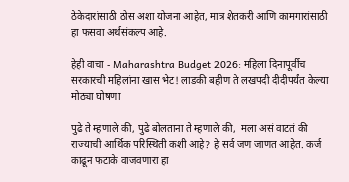ठेकेदारांसाठी ठोस अशा योजना आहेत, मात्र शेतकरी आणि कामगारांसाठी हा फसवा अर्थसंकल्प आहे.

हेही वाचा - Maharashtra Budget 2026: महिला दिनापूर्वीच सरकारची महिलांना खास भेट! लाडकी बहीण ते लखपदी दीदीपर्यंत केल्या मोठ्या घोषणा

पुढे ते म्हणाले की, पुढे बोलताना ते म्हणाले की,  मला असं वाटतं की राज्याची आर्थिक परिस्थिती कशी आहे? हे सर्व जण जाणत आहेत. कर्ज काढून फटाके वाजवणारा हा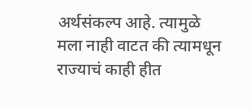अर्थसंकल्प आहे. त्यामुळे मला नाही वाटत की त्यामधून राज्याचं काही हीत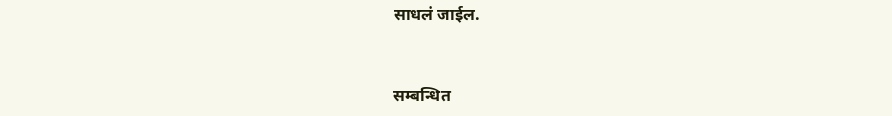साधलं जाईल.


सम्बन्धित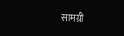सामग्री